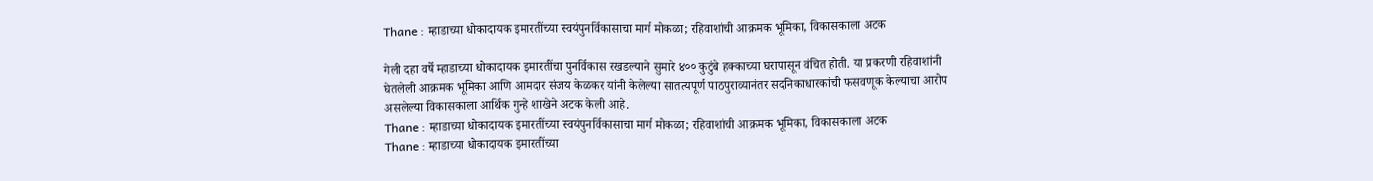Thane : म्हाडाच्या धोकादायक इमारतींच्या स्वयंपुनर्विकासाचा मार्ग मोकळा; रहिवाशांची आक्रमक भूमिका, विकासकाला अटक

गेली दहा वर्षे म्हाडाच्या धोकादायक इमारतींचा पुनर्विकास रखडल्याने सुमारे ४०० कुटुंबे हक्काच्या घरापासून वंचित होती. या प्रकरणी रहिवाशांनी घेतलेली आक्रमक भूमिका आणि आमदार संजय केळकर यांनी केलेल्या सातत्यपूर्ण पाठपुराव्यानंतर सदनिकाधारकांची फसवणूक केल्याचा आरोप असलेल्या विकासकाला आर्थिक गुन्हे शाखेने अटक केली आहे.
Thane : म्हाडाच्या धोकादायक इमारतींच्या स्वयंपुनर्विकासाचा मार्ग मोकळा; रहिवाशांची आक्रमक भूमिका, विकासकाला अटक
Thane : म्हाडाच्या धोकादायक इमारतींच्या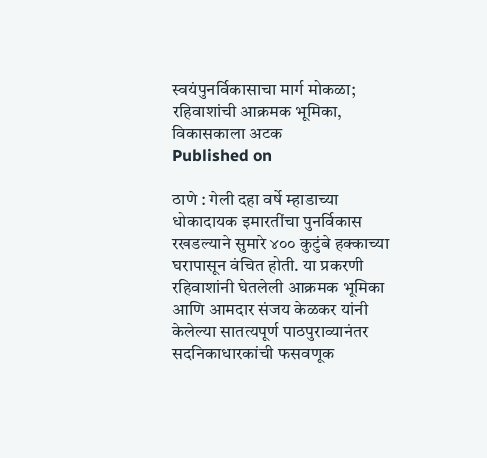स्वयंपुनर्विकासाचा मार्ग मोकळा; रहिवाशांची आक्रमक भूमिका, विकासकाला अटक
Published on

ठाणे : गेली दहा वर्षे म्हाडाच्या धोकादायक इमारतींचा पुनर्विकास रखडल्याने सुमारे ४०० कुटुंबे हक्काच्या घरापासून वंचित होती. या प्रकरणी रहिवाशांनी घेतलेली आक्रमक भूमिका आणि आमदार संजय केळकर यांनी केलेल्या सातत्यपूर्ण पाठपुराव्यानंतर सदनिकाधारकांची फसवणूक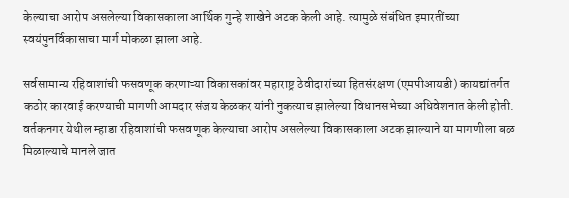केल्याचा आरोप असलेल्या विकासकाला आर्थिक गुन्हे शाखेने अटक केली आहे. त्यामुळे संबंधित इमारतींच्या स्वयंपुनर्विकासाचा मार्ग मोकळा झाला आहे.

सर्वसामान्य रहिवाशांची फसवणूक करणाऱ्या विकासकांवर महाराष्ट्र ठेवीदारांच्या हितसंरक्षण (एमपीआयडी) कायद्यांतर्गत कठोर कारवाई करण्याची मागणी आमदार संजय केळकर यांनी नुकत्याच झालेल्या विधानसभेच्या अधिवेशनात केली होती. वर्तकनगर येथील म्हाडा रहिवाशांची फसवणूक केल्याचा आरोप असलेल्या विकासकाला अटक झाल्याने या मागणीला बळ मिळाल्याचे मानले जात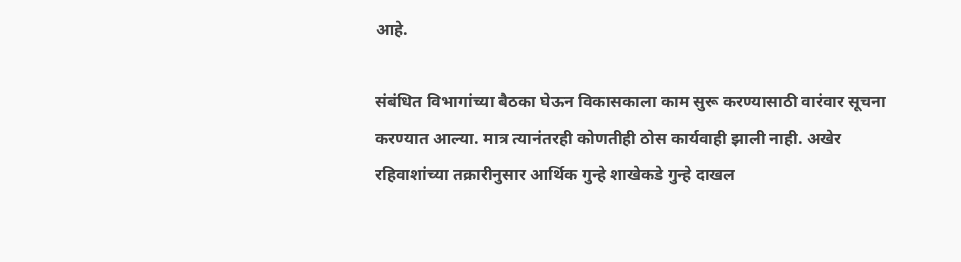आहे.

संबंधित विभागांच्या बैठका घेऊन विकासकाला काम सुरू करण्यासाठी वारंवार सूचना करण्यात आल्या. मात्र त्यानंतरही कोणतीही ठोस कार्यवाही झाली नाही. अखेर रहिवाशांच्या तक्रारीनुसार आर्थिक गुन्हे शाखेकडे गुन्हे दाखल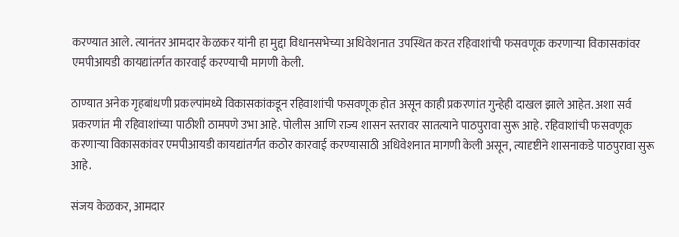करण्यात आले. त्यानंतर आमदार केळकर यांनी हा मुद्दा विधानसभेच्या अधिवेशनात उपस्थित करत रहिवाशांची फसवणूक करणाऱ्या विकासकांवर एमपीआयडी कायद्यांतर्गत कारवाई करण्याची मागणी केली.

ठाण्यात अनेक गृहबांधणी प्रकल्पांमध्ये विकासकांकडून रहिवाशांची फसवणूक होत असून काही प्रकरणांत गुन्हेही दाखल झाले आहेत. अशा सर्व प्रकरणांत मी रहिवाशांच्या पाठीशी ठामपणे उभा आहे. पोलीस आणि राज्य शासन स्तरावर सातत्याने पाठपुरावा सुरू आहे. रहिवाशांची फसवणूक करणाऱ्या विकासकांवर एमपीआयडी कायद्यांतर्गत कठोर कारवाई करण्यासाठी अधिवेशनात मागणी केली असून, त्यादृष्टीने शासनाकडे पाठपुरावा सुरू आहे.

संजय केळकर, आमदार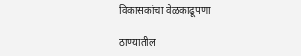विकासकांचा वेळकाढूपणा

ठाण्यातील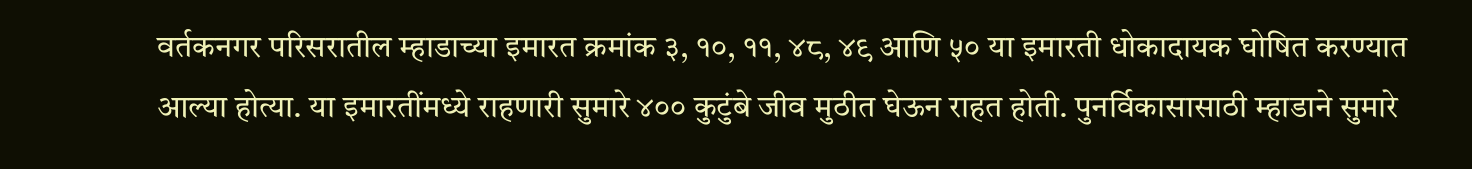वर्तकनगर परिसरातील म्हाडाच्या इमारत क्रमांक ३, १०, ११, ४८, ४९ आणि ५० या इमारती धोकादायक घोषित करण्यात आल्या होत्या. या इमारतींमध्ये राहणारी सुमारे ४०० कुटुंबे जीव मुठीत घेऊन राहत होती. पुनर्विकासासाठी म्हाडाने सुमारे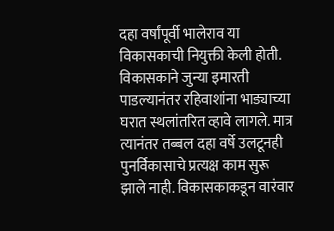दहा वर्षांपूर्वी भालेराव या विकासकाची नियुक्ती केली होती. विकासकाने जुन्या इमारती पाडल्यानंतर रहिवाशांना भाड्याच्या घरात स्थलांतरित व्हावे लागले. मात्र त्यानंतर तब्बल दहा वर्षे उलटूनही पुनर्विकासाचे प्रत्यक्ष काम सुरू झाले नाही. विकासकाकडून वारंवार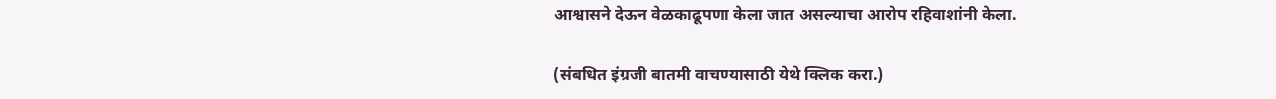आश्वासने देऊन वेळकाढूपणा केला जात असल्याचा आरोप रहिवाशांनी केला.

(संबधित इंग्रजी बातमी वाचण्यासाठी येथे क्लिक करा.)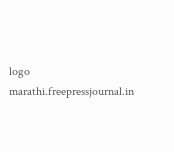logo
marathi.freepressjournal.in